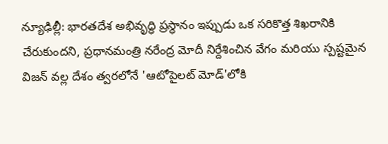న్యూఢిల్లీ: భారతదేశ అభివృద్ధి ప్రస్థానం ఇప్పుడు ఒక సరికొత్త శిఖరానికి చేరుకుందని, ప్రధానమంత్రి నరేంద్ర మోదీ నిర్దేశించిన వేగం మరియు స్పష్టమైన విజన్ వల్ల దేశం త్వరలోనే 'ఆటోపైలట్ మోడ్'లోకి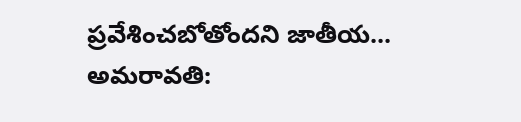ప్రవేశించబోతోందని జాతీయ...
అమరావతి: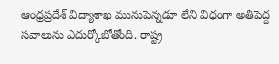ఆంధ్రప్రదేశ్ విద్యాశాఖ మునుపెన్నడూ లేని విధంగా అతిపెద్ద సవాలును ఎదుర్కోబోతోంది. రాష్ట్ర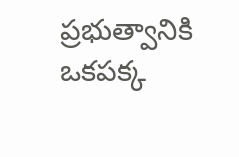ప్రభుత్వానికి ఒకపక్క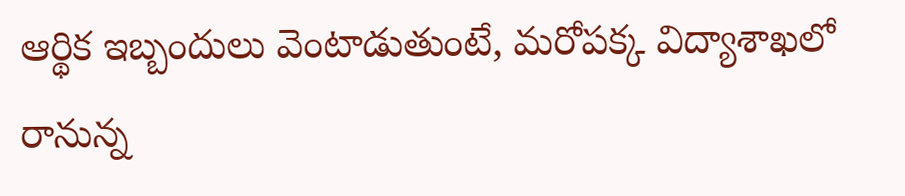ఆర్థిక ఇబ్బందులు వెంటాడుతుంటే, మరోపక్క విద్యాశాఖలో రానున్న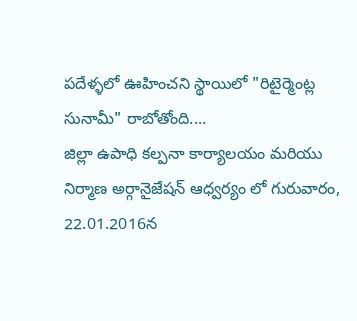పదేళ్ళలో ఊహించని స్థాయిలో "రిటైర్మెంట్ల సునామీ" రాబోతోంది....
జిల్లా ఉపాధి కల్పనా కార్యాలయం మరియు నిర్మాణ అర్గానైజేషన్ ఆధ్వర్యం లో గురువారం, 22.01.2016న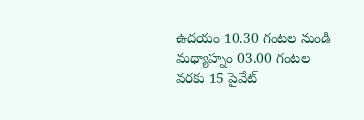ఉదయం 10.30 గంటల నుండి మధ్యాహ్నం 03.00 గంటల వరకు 15 పైవేట్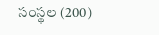సంస్థల (200)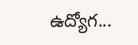ఉద్యోగ...